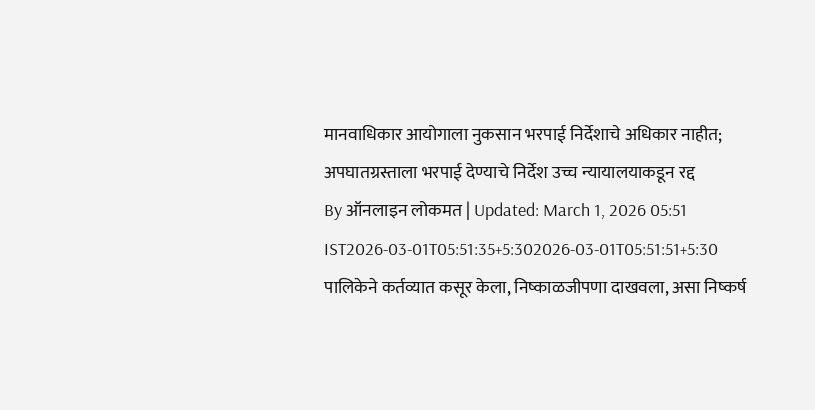मानवाधिकार आयोगाला नुकसान भरपाई निर्देशाचे अधिकार नाहीत; अपघातग्रस्ताला भरपाई देण्याचे निर्देश उच्च न्यायालयाकडून रद्द
By ऑनलाइन लोकमत | Updated: March 1, 2026 05:51 IST2026-03-01T05:51:35+5:302026-03-01T05:51:51+5:30
पालिकेने कर्तव्यात कसूर केला, निष्काळजीपणा दाखवला, असा निष्कर्ष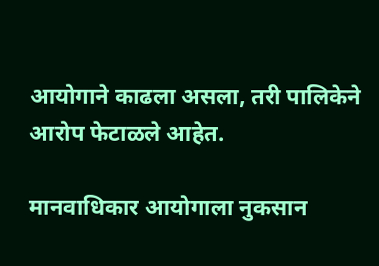आयोगाने काढला असला, तरी पालिकेने आरोप फेटाळले आहेत.

मानवाधिकार आयोगाला नुकसान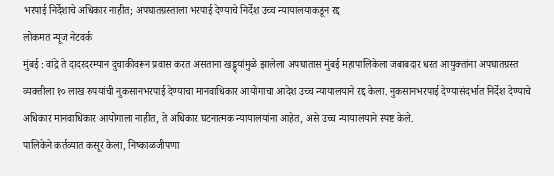भरपाई निर्देशाचे अधिकार नाहीत; अपघातग्रस्ताला भरपाई देण्याचे निर्देश उच्च न्यायालयाकडून रद्द
लोकमत न्यूज नेटवर्क
मुंबई : वांद्रे ते दादरदरम्यान दुचाकीवरून प्रवास करत असताना खड्ड्यांमुळे झालेला अपघातास मुंबई महापालिकेला जबाबदार धरत आयुक्तांना अपघातग्रस्त व्यक्तीला १० लाख रुपयांची नुकसानभरपाई देण्याचा मानवाधिकार आयोगाचा आदेश उच्च न्यायालयाने रद्द केला. नुकसानभरपाई देण्यासंदर्भात निर्देश देण्याचे अधिकार मानवाधिकार आयोगाला नाहीत, ते अधिकार घटनात्मक न्यायालयांना आहेत, असे उच्च न्यायालयाने स्पष्ट केले.
पालिकेने कर्तव्यात कसूर केला, निष्काळजीपणा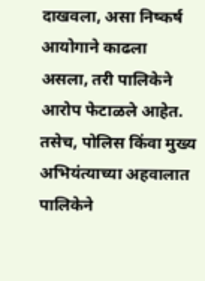दाखवला, असा निष्कर्ष आयोगाने काढला असला, तरी पालिकेने आरोप फेटाळले आहेत. तसेच, पोलिस किंवा मुख्य अभियंत्याच्या अहवालात पालिकेने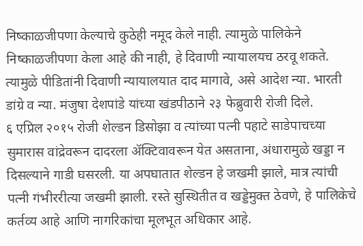निष्काळजीपणा केल्याचे कुठेही नमूद केले नाही. त्यामुळे पालिकेने निष्काळजीपणा केला आहे की नाही, हे दिवाणी न्यायालयच ठरवू शकते. त्यामुळे पीडितांनी दिवाणी न्यायालयात दाद मागावे, असे आदेश न्या. भारती डांग्रे व न्या. मंजुषा देशपांडे यांच्या खंडपीठाने २३ फेब्रुवारी रोजी दिले.
६ एप्रिल २०१५ रोजी शेल्डन डिसोझा व त्यांच्या पत्नी पहाटे साडेपाचच्या सुमारास वांद्रेवरून दादरला ॲक्टिवावरून येत असताना, अंधारामुळे खड्डा न दिसल्याने गाडी घसरली. या अपघातात शेल्डन हे जखमी झाले, मात्र त्यांची पत्नी गंभीररीत्या जखमी झाली. रस्ते सुस्थितीत व खड्डेमुक्त ठेवणे, हे पालिकेचे कर्तव्य आहे आणि नागरिकांचा मूलभूत अधिकार आहे.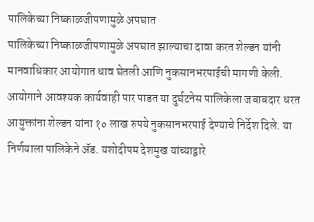पालिकेच्या निष्काळजीपणामुळे अपघात
पालिकेच्या निष्काळजीपणामुळे अपघात झाल्याचा दावा करत शेल्डन यांनी मानवाधिकार आयोगात धाव घेतली आणि नुकसानभरपाईची मागणी केली. आयोगाने आवश्यक कार्यवाही पार पाडत या दुर्घटनेस पालिकेला जबाबदार धरत आयुक्तांना शेल्डन यांना १० लाख रुपये नुकसानभरपाई देण्याचे निर्देश दिले. या निर्णयाला पालिकेने ॲड. यशोदीपम देशमुख यांच्याद्वारे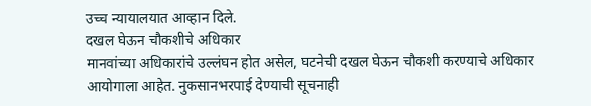उच्च न्यायालयात आव्हान दिले.
दखल घेऊन चौकशीचे अधिकार
मानवांच्या अधिकारांचे उल्लंघन होत असेल, घटनेची दखल घेऊन चौकशी करण्याचे अधिकार आयोगाला आहेत. नुकसानभरपाई देण्याची सूचनाही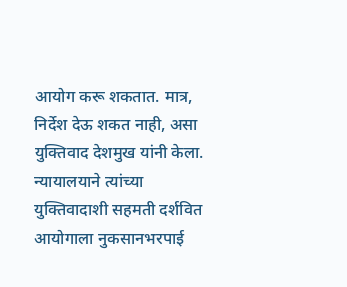आयोग करू शकतात. मात्र, निर्देश देऊ शकत नाही, असा युक्तिवाद देशमुख यांनी केला. न्यायालयाने त्यांच्या युक्तिवादाशी सहमती दर्शवित आयोगाला नुकसानभरपाई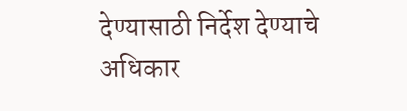देण्यासाठी निर्देश देण्याचे अधिकार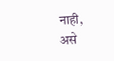नाही, असे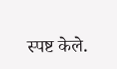स्पष्ट केले.